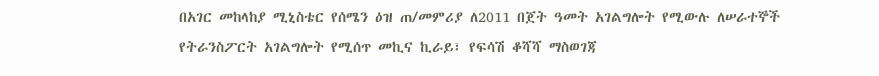በአገር መከላከያ ሚኒስቴር የሰሜን ዕዝ ጠ/መምሪያ ለ2011 በጀት ዓመት አገልግሎት የሚውሉ ለሠራተኞች የትራንስፖርት አገልግሎት የሚሰጥ መኪና ኪራይ፣ የፍሳሽ ቆሻሻ ማስወገጃ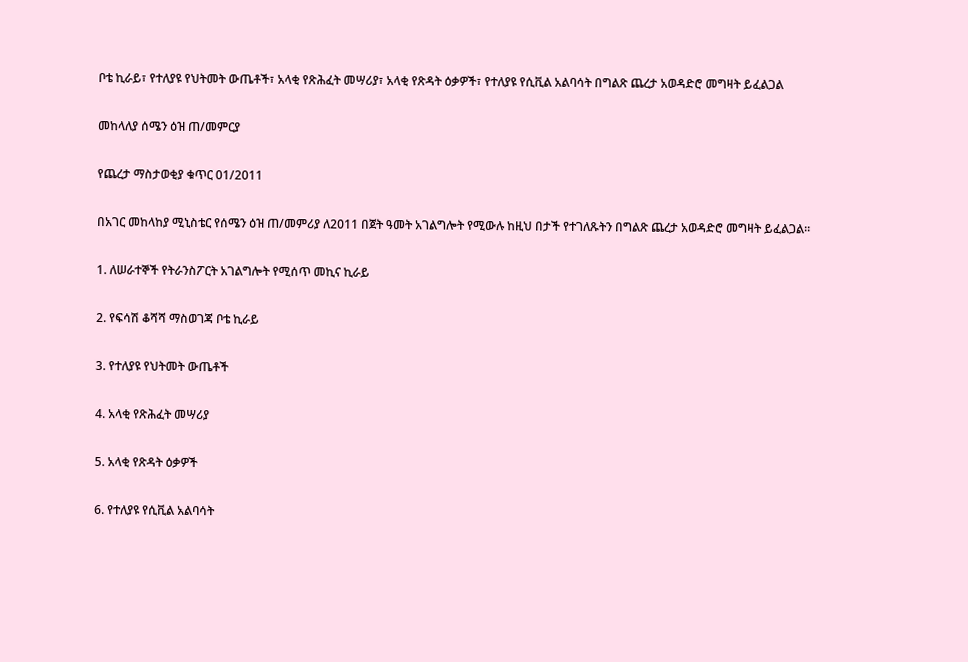ቦቴ ኪራይ፣ የተለያዩ የህትመት ውጤቶች፣ አላቂ የጽሕፈት መሣሪያ፣ አላቂ የጽዳት ዕቃዎች፣ የተለያዩ የሲቪል አልባሳት በግልጽ ጨረታ አወዳድሮ መግዛት ይፈልጋል

መከላለያ ሰሜን ዕዝ ጠ/መምርያ

የጨረታ ማስታወቂያ ቁጥር 01/2011

በአገር መከላከያ ሚኒስቴር የሰሜን ዕዝ ጠ/መምሪያ ለ2011 በጀት ዓመት አገልግሎት የሚውሉ ከዚህ በታች የተገለጹትን በግልጽ ጨረታ አወዳድሮ መግዛት ይፈልጋል።

1. ለሠራተኞች የትራንስፖርት አገልግሎት የሚሰጥ መኪና ኪራይ

2. የፍሳሽ ቆሻሻ ማስወገጃ ቦቴ ኪራይ

3. የተለያዩ የህትመት ውጤቶች

4. አላቂ የጽሕፈት መሣሪያ

5. አላቂ የጽዳት ዕቃዎች

6. የተለያዩ የሲቪል አልባሳት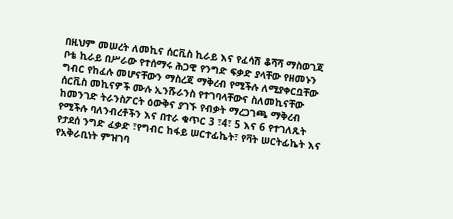በዚህም መሠረት ለመኪና ሰርቪስ ኪራይ እና የፈሳሽ ቆሻሻ ማስወገጃ ቦቴ ኪራይ በሥራው የተሰማሩ ሕጋዊ የንግድ ፍቃድ ያላቸው የዘመኑን ግብር የከፈሉ መሆናቸውን ማስረጃ ማቅረብ የሚችሉ ለሚያቀርቧቸው ሰርቪስ መኪናዎች ሙሉ ኢንሹራንስ የተገባላቸውና ስለመኪናቸው ከመንገድ ትራንስፖርት ዕውቅና ያገኙ የብቃት ማረጋገጫ ማቅረብ የሚችሉ ባለንብረቶችን እና በተራ ቁጥር 3 ፣4፣ 5 እና 6 የተገለጹት የታደሰ ንግድ ፈቃድ ፣የግብር ከፋይ ሠርተፊኬት፣ የቫት ሠርትፊኬት እና የአቅራቢነት ምዝገባ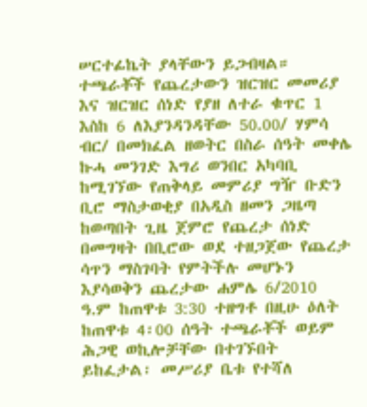ሠርተፊኬት ያላቸውን ይጋብዛል። ተጫራቾች የጨረታውን ዝርዝር መመሪያ እና ዝርዝር ሰነድ የያዘ ለተራ ቁጥር 1 እስከ 6 ለእያንዳንዳቸው 50.00/ ሃምሳ ብር/ በመክፈል ዘወትር በስራ ሰዓት መቀሌ ኩሓ መንገድ እግሪ ወንበር አካባቢ ከሚገኘው የጠቅላይ መምሪያ ግዥ ቡድን ቢሮ ማስታወቂያ በአዲስ ዘመን ጋዜጣ ከወጣበት ጊዜ ጀምሮ የጨረታ ሰነድ በመግዛት በቢሮው ወደ ተዘጋጀው የጨረታ ሳጥን ማስገባት የምትችሉ መሆኑን እያሳወቅን ጨረታው ሐምሌ 6/2010 ዓ.ም ከጠዋቱ 3:30 ተዘግቶ በዚሁ ዕለት ከጠዋቱ 4፡00 ሰዓት ተጫራቾች ወይም ሕጋዊ ወኪሎቻቸው በተገኙበት ይከፈታል፡ መሥሪያ ቤቱ የተሻለ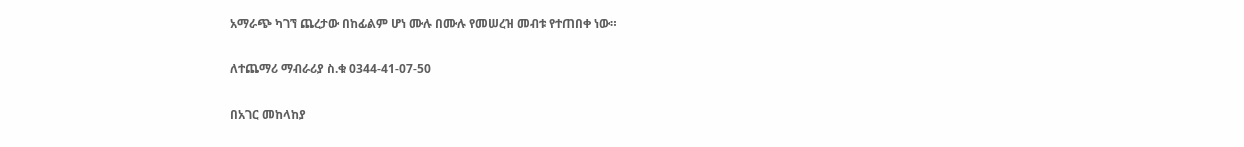አማራጭ ካገኘ ጨረታው በከፊልም ሆነ ሙሉ በሙሉ የመሠረዝ መብቱ የተጠበቀ ነው።

ለተጨማሪ ማብራሪያ ስ.ቁ 0344-41-07-50

በአገር መከላከያ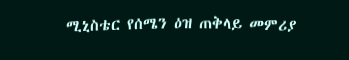ሚኒስቴር የሰሜን ዕዝ ጠቅላይ መምሪያ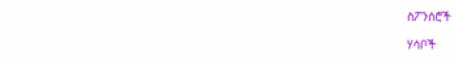ስፖንሰሮች

ሃሳቦች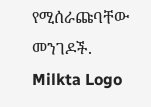የሚሰራጩባቸው መንገዶች.
Milkta Logo